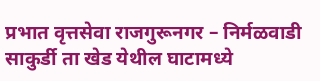प्रभात वृत्तसेवा राजगुरूनगर – निर्मळवाडी साकुर्डी ता खेड येथील घाटामध्ये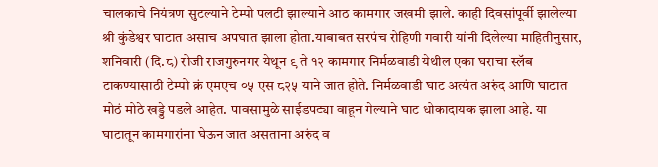चालकाचे नियंत्रण सुटल्याने टेम्पो पलटी झाल्याने आठ कामगार जखमी झाले. काही दिवसांपूर्वी झालेल्या श्री कुंडेश्वर घाटात असाच अपघात झाला होता.याबाबत सरपंच रोहिणी गवारी यांनी दिलेल्या माहितीनुसार, शनिवारी (दि.८) रोजी राजगुरुनगर येथून ९ ते १२ कामगार निर्मळवाडी येथील एका घराचा स्लॅब टाकण्यासाठी टेम्पो क्रं एमएच ०५ एस ८२५ याने जात होते. निर्मळवाडी घाट अत्यंत अरुंद आणि घाटात मोठं मोठे खड्डे पडले आहेत. पावसामुळे साईडपट्या वाहून गेल्याने घाट धोकादायक झाला आहे. या घाटातून कामगारांना घेऊन जात असताना अरुंद व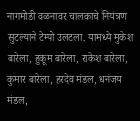नागमोडी वळनावर चालकाचे नियंत्रण सुटल्याने टेम्पो उलटला. यामध्ये मुकेश बारेला, हुकूम बारेला, राकेश बारेला, कुमार बारेला, हरदेव मंडल, धनंजय मंडल,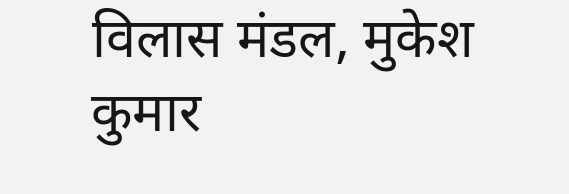विलास मंडल, मुकेश कुमार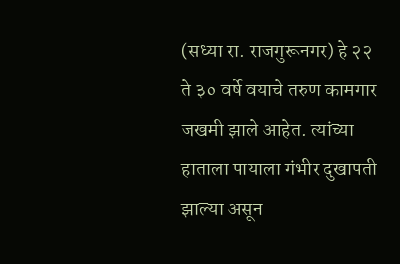(सध्या रा. राजगुरूनगर) हे २२ ते ३० वर्षे वयाचे तरुण कामगार जखमी झाले आहेत. त्यांच्या हाताला पायाला गंभीर दुखापती झाल्या असून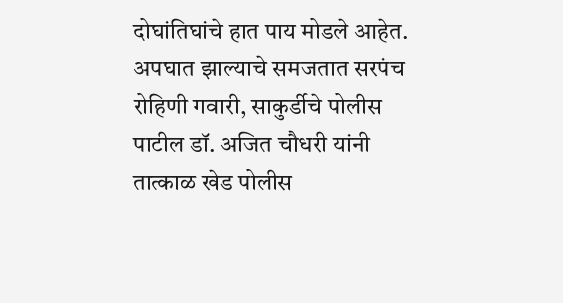दोघांतिघांचे हात पाय मोडले आहेत. अपघात झाल्याचे समजतात सरपंच रोहिणी गवारी, साकुर्डीचे पोलीस पाटील डॉ. अजित चौधरी यांनी तात्काळ खेड पोलीस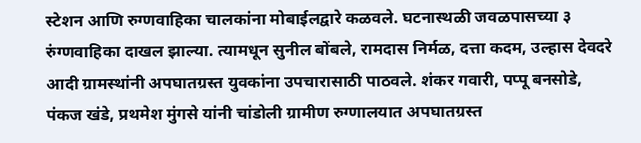स्टेशन आणि रुग्णवाहिका चालकांना मोबाईलद्वारे कळवले. घटनास्थळी जवळपासच्या ३ रुंग्णवाहिका दाखल झाल्या. त्यामधून सुनील बोंबले, रामदास निर्मळ, दत्ता कदम, उल्हास देवदरे आदी ग्रामस्थांनी अपघातग्रस्त युवकांना उपचारासाठी पाठवले. शंकर गवारी, पप्पू बनसोडे, पंकज खंडे, प्रथमेश मुंगसे यांनी चांडोली ग्रामीण रुग्णालयात अपघातग्रस्त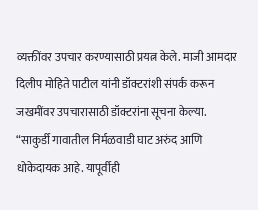व्यक्तींवर उपचार करण्यासाठी प्रयत्न केले. माजी आमदार दिलीप मोहिते पाटील यांनी डॉक्टरांशी संपर्क करून जखमींवर उपचारासाठी डॉक्टरांना सूचना केल्या. “साकुर्डी गावातील निर्मळवाडी घाट अरुंद आणि धोकेदायक आहे. यापूर्वीही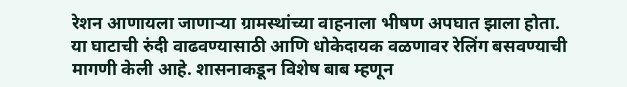रेशन आणायला जाणाऱ्या ग्रामस्थांच्या वाहनाला भीषण अपघात झाला होता. या घाटाची रुंदी वाढवण्यासाठी आणि धोकेदायक वळणावर रेलिंग बसवण्याची मागणी केली आहे. शासनाकडून विशेष बाब म्हणून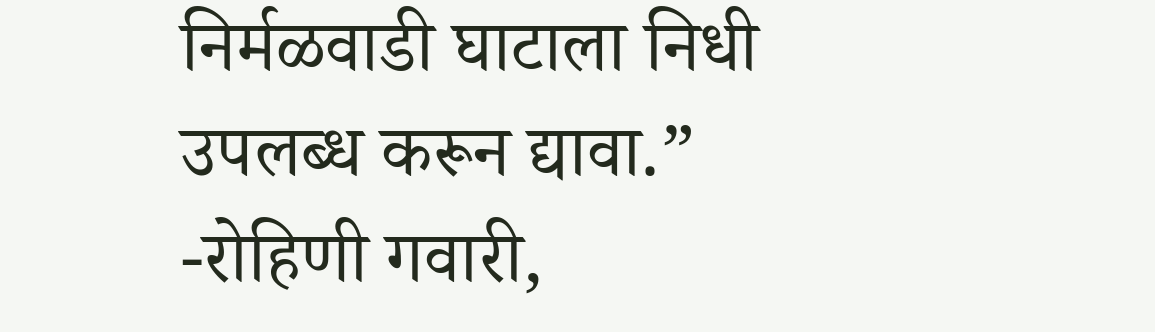निर्मळवाडी घाटाला निधी उपलब्ध करून द्यावा.” -रोहिणी गवारी,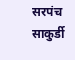सरपंच साकुर्डी